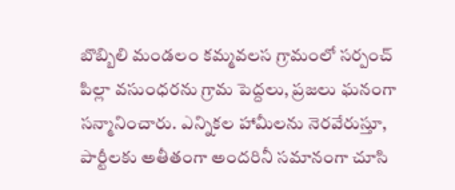బొబ్బిలి మండలం కమ్మవలస గ్రామంలో సర్పంచ్ పిల్లా వసుంధరను గ్రామ పెద్దలు, ప్రజలు ఘనంగా సన్మానించారు. ఎన్నికల హామీలను నెరవేరుస్తూ, పార్టీలకు అతీతంగా అందరినీ సమానంగా చూసి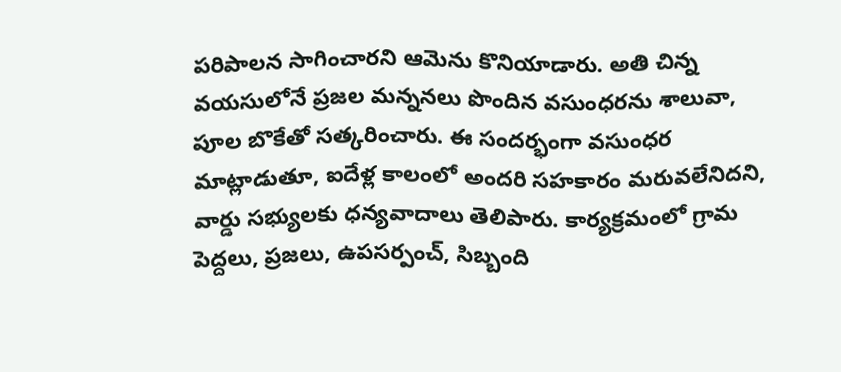పరిపాలన సాగించారని ఆమెను కొనియాడారు. అతి చిన్న వయసులోనే ప్రజల మన్ననలు పొందిన వసుంధరను శాలువా, పూల బొకేతో సత్కరించారు. ఈ సందర్భంగా వసుంధర మాట్లాడుతూ, ఐదేళ్ల కాలంలో అందరి సహకారం మరువలేనిదని, వార్డు సభ్యులకు ధన్యవాదాలు తెలిపారు. కార్యక్రమంలో గ్రామ పెద్దలు, ప్రజలు, ఉపసర్పంచ్, సిబ్బంది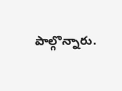పాల్గొన్నారు.